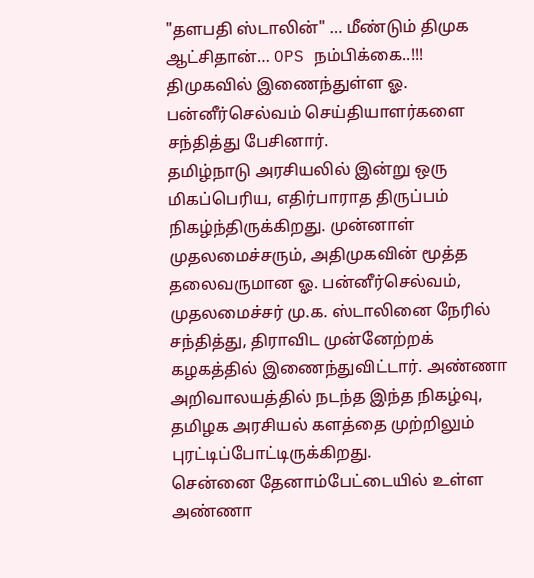"தளபதி ஸ்டாலின்" … மீண்டும் திமுக ஆட்சிதான்… OPS நம்பிக்கை..!!!
திமுகவில் இணைந்துள்ள ஓ. பன்னீர்செல்வம் செய்தியாளர்களை சந்தித்து பேசினார்.
தமிழ்நாடு அரசியலில் இன்று ஒரு மிகப்பெரிய, எதிர்பாராத திருப்பம் நிகழ்ந்திருக்கிறது. முன்னாள் முதலமைச்சரும், அதிமுகவின் மூத்த தலைவருமான ஓ. பன்னீர்செல்வம், முதலமைச்சர் மு.க. ஸ்டாலினை நேரில் சந்தித்து, திராவிட முன்னேற்றக் கழகத்தில் இணைந்துவிட்டார். அண்ணா அறிவாலயத்தில் நடந்த இந்த நிகழ்வு, தமிழக அரசியல் களத்தை முற்றிலும் புரட்டிப்போட்டிருக்கிறது.
சென்னை தேனாம்பேட்டையில் உள்ள அண்ணா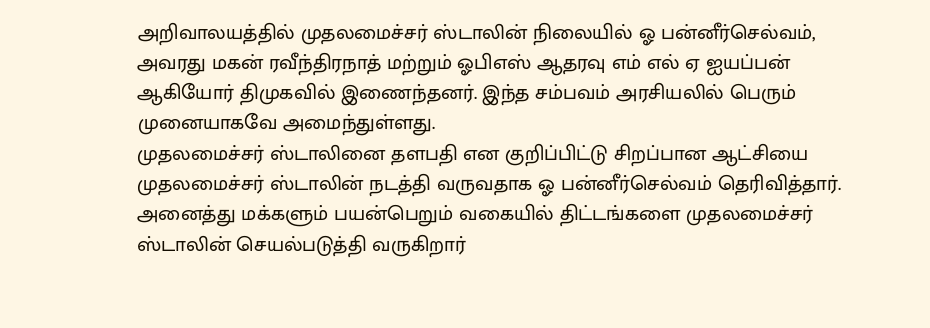அறிவாலயத்தில் முதலமைச்சர் ஸ்டாலின் நிலையில் ஓ பன்னீர்செல்வம், அவரது மகன் ரவீந்திரநாத் மற்றும் ஓபிஎஸ் ஆதரவு எம் எல் ஏ ஐயப்பன் ஆகியோர் திமுகவில் இணைந்தனர். இந்த சம்பவம் அரசியலில் பெரும் முனையாகவே அமைந்துள்ளது.
முதலமைச்சர் ஸ்டாலினை தளபதி என குறிப்பிட்டு சிறப்பான ஆட்சியை முதலமைச்சர் ஸ்டாலின் நடத்தி வருவதாக ஓ பன்னீர்செல்வம் தெரிவித்தார். அனைத்து மக்களும் பயன்பெறும் வகையில் திட்டங்களை முதலமைச்சர் ஸ்டாலின் செயல்படுத்தி வருகிறார்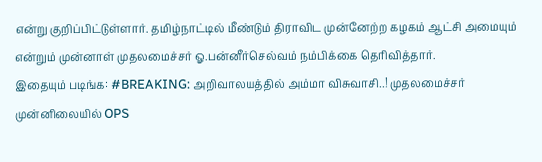என்று குறிப்பிட்டுள்ளார். தமிழ்நாட்டில் மீண்டும் திராவிட முன்னேற்ற கழகம் ஆட்சி அமையும் என்றும் முன்னாள் முதலமைச்சர் ஓ.பன்னீர்செல்வம் நம்பிக்கை தெரிவித்தார்.
இதையும் படிங்க: #BREAKING: அறிவாலயத்தில் அம்மா விசுவாசி..! முதலமைச்சர் முன்னிலையில் OPS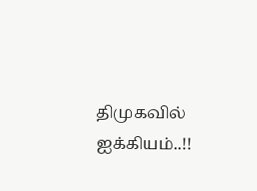திமுகவில் ஐக்கியம்..!!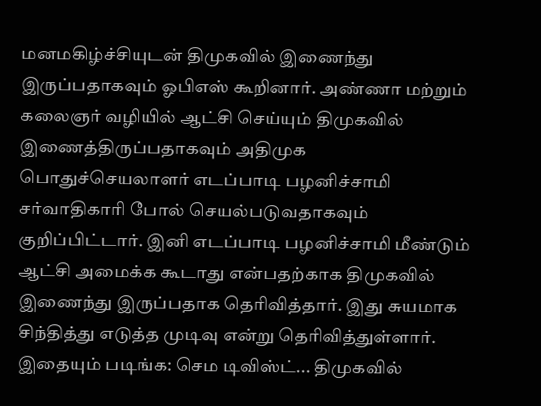மனமகிழ்ச்சியுடன் திமுகவில் இணைந்து இருப்பதாகவும் ஓபிஎஸ் கூறினார். அண்ணா மற்றும் கலைஞர் வழியில் ஆட்சி செய்யும் திமுகவில் இணைத்திருப்பதாகவும் அதிமுக பொதுச்செயலாளர் எடப்பாடி பழனிச்சாமி சர்வாதிகாரி போல் செயல்படுவதாகவும் குறிப்பிட்டார். இனி எடப்பாடி பழனிச்சாமி மீண்டும் ஆட்சி அமைக்க கூடாது என்பதற்காக திமுகவில் இணைந்து இருப்பதாக தெரிவித்தார். இது சுயமாக சிந்தித்து எடுத்த முடிவு என்று தெரிவித்துள்ளார்.
இதையும் படிங்க: செம டிவிஸ்ட்... திமுகவில்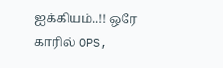ஐக்கியம்..!! ஒரே காரில் OPS,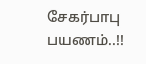சேகர்பாபு பயணம்..!!